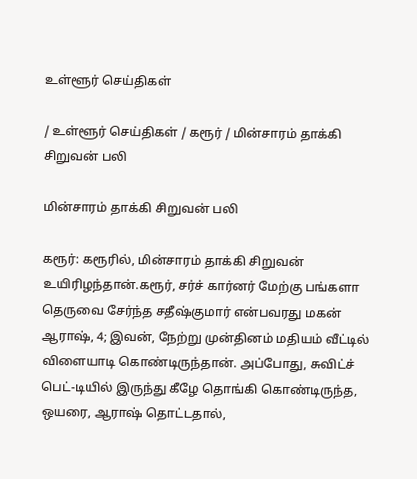உள்ளூர் செய்திகள்

/ உள்ளூர் செய்திகள் / கரூர் / மின்சாரம் தாக்கி சிறுவன் பலி

மின்சாரம் தாக்கி சிறுவன் பலி

கரூர்: கரூரில், மின்சாரம் தாக்கி சிறுவன் உயிரிழந்தான்.கரூர், சர்ச் கார்னர் மேற்கு பங்களா தெருவை சேர்ந்த சதீஷ்குமார் என்பவரது மகன் ஆராஷ், 4; இவன், நேற்று முன்தினம் மதியம் வீட்டில் விளையாடி கொண்டிருந்தான். அப்போது, சுவிட்ச் பெட்-டியில் இருந்து கீழே தொங்கி கொண்டிருந்த, ஒயரை, ஆராஷ் தொட்டதால்,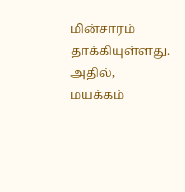மின்சாரம் தாக்கியுள்ளது. அதில், மயக்கம்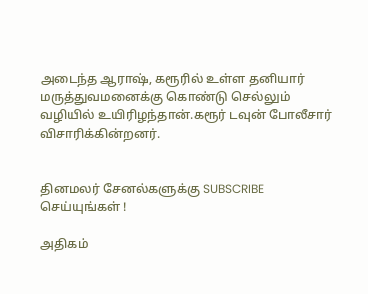அடைந்த ஆராஷ், கரூரில் உள்ள தனியார் மருத்துவமனைக்கு கொண்டு செல்லும் வழியில் உயிரிழந்தான்.கரூர் டவுன் போலீசார் விசாரிக்கின்றனர்.


தினமலர் சேனல்களுக்கு SUBSCRIBE செய்யுங்கள் !

அதிகம்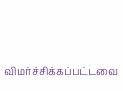விமர்ச்சிக்கப்பட்டவை